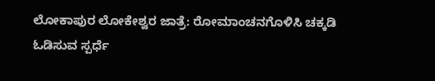ಲೋಕಾಪುರ ಲೋಕೇಶ್ವರ ಜಾತ್ರೆ: ರೋಮಾಂಚನಗೊಳಿಸಿ ಚಕ್ಕಡಿ ಓಡಿಸುವ ಸ್ಪರ್ಧೆ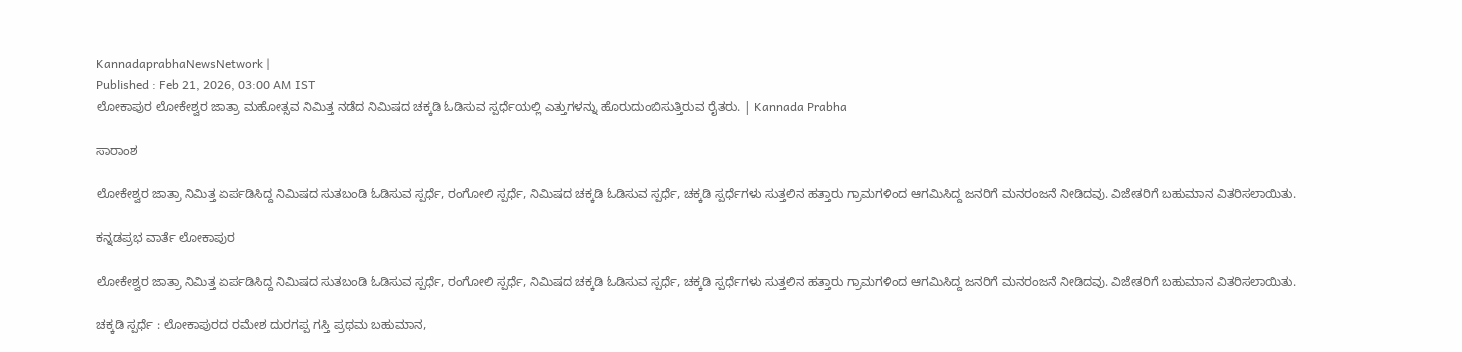KannadaprabhaNewsNetwork |
Published : Feb 21, 2026, 03:00 AM IST
ಲೋಕಾಪುರ ಲೋಕೇಶ್ವರ ಜಾತ್ರಾ ಮಹೋತ್ಸವ ನಿಮಿತ್ತ ನಡೆದ ನಿಮಿಷದ ಚಕ್ಕಡಿ ಓಡಿಸುವ ಸ್ಪರ್ಧೆಯಲ್ಲಿ ಎತ್ತುಗಳನ್ನು ಹೊರುದುಂಬಿಸುತ್ತಿರುವ ರೈತರು. | Kannada Prabha

ಸಾರಾಂಶ

ಲೋಕೇಶ್ವರ ಜಾತ್ರಾ ನಿಮಿತ್ತ ಏರ್ಪಡಿಸಿದ್ದ ನಿಮಿಷದ ಸುತಬಂಡಿ ಓಡಿಸುವ ಸ್ಪರ್ಧೆ, ರಂಗೋಲಿ ಸ್ಪರ್ಧೆ, ನಿಮಿಷದ ಚಕ್ಕಡಿ ಓಡಿಸುವ ಸ್ಪರ್ಧೆ, ಚಕ್ಕಡಿ ಸ್ಪರ್ಧೆಗಳು ಸುತ್ತಲಿನ ಹತ್ತಾರು ಗ್ರಾಮಗಳಿಂದ ಆಗಮಿಸಿದ್ದ ಜನರಿಗೆ ಮನರಂಜನೆ ನೀಡಿದವು. ವಿಜೇತರಿಗೆ ಬಹುಮಾನ ವಿತರಿಸಲಾಯಿತು.

ಕನ್ನಡಪ್ರಭ ವಾರ್ತೆ ಲೋಕಾಪುರ

ಲೋಕೇಶ್ವರ ಜಾತ್ರಾ ನಿಮಿತ್ತ ಏರ್ಪಡಿಸಿದ್ದ ನಿಮಿಷದ ಸುತಬಂಡಿ ಓಡಿಸುವ ಸ್ಪರ್ಧೆ, ರಂಗೋಲಿ ಸ್ಪರ್ಧೆ, ನಿಮಿಷದ ಚಕ್ಕಡಿ ಓಡಿಸುವ ಸ್ಪರ್ಧೆ, ಚಕ್ಕಡಿ ಸ್ಪರ್ಧೆಗಳು ಸುತ್ತಲಿನ ಹತ್ತಾರು ಗ್ರಾಮಗಳಿಂದ ಆಗಮಿಸಿದ್ದ ಜನರಿಗೆ ಮನರಂಜನೆ ನೀಡಿದವು. ವಿಜೇತರಿಗೆ ಬಹುಮಾನ ವಿತರಿಸಲಾಯಿತು.

ಚಕ್ಕಡಿ ಸ್ಪರ್ಧೆ : ಲೋಕಾಪುರದ ರಮೇಶ ದುರಗಪ್ಪ ಗಸ್ತಿ ಪ್ರಥಮ ಬಹುಮಾನ,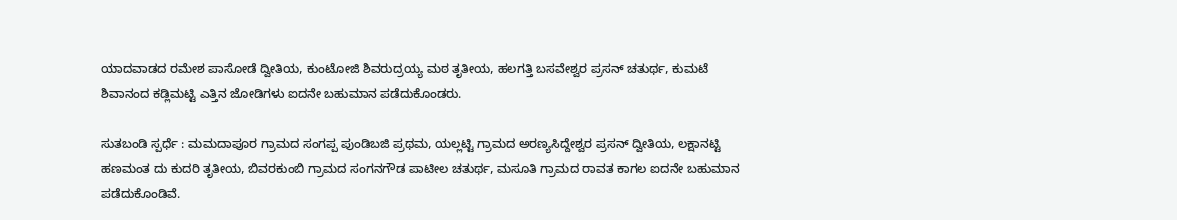ಯಾದವಾಡದ ರಮೇಶ ಪಾಸೋಡೆ ದ್ವೀತಿಯ, ಕುಂಟೋಜಿ ಶಿವರುದ್ರಯ್ಯ ಮಠ ತೃತೀಯ, ಹಲಗತ್ತಿ ಬಸವೇಶ್ವರ ಪ್ರಸನ್ ಚತುರ್ಥ, ಕುಮಟೆ ಶಿವಾನಂದ ಕಡ್ಲಿಮಟ್ಟಿ ಎತ್ತಿನ ಜೋಡಿಗಳು ಐದನೇ ಬಹುಮಾನ ಪಡೆದುಕೊಂಡರು.

ಸುತಬಂಡಿ ಸ್ಪರ್ಧೆ : ಮಮದಾಪೂರ ಗ್ರಾಮದ ಸಂಗಪ್ಪ ಪುಂಡಿಬಜಿ ಪ್ರಥಮ, ಯಲ್ಲಟ್ಟಿ ಗ್ರಾಮದ ಅರಣ್ಯಸಿದ್ದೇಶ್ವರ ಪ್ರಸನ್ ದ್ವೀತಿಯ, ಲಕ್ಷಾನಟ್ಟಿ ಹಣಮಂತ ದು ಕುದರಿ ತೃತೀಯ, ಬಿವರಕುಂಬಿ ಗ್ರಾಮದ ಸಂಗನಗೌಡ ಪಾಟೀಲ ಚತುರ್ಥ, ಮಸೂತಿ ಗ್ರಾಮದ ರಾವತ ಕಾಗಲ ಐದನೇ ಬಹುಮಾನ ಪಡೆದುಕೊಂಡಿವೆ.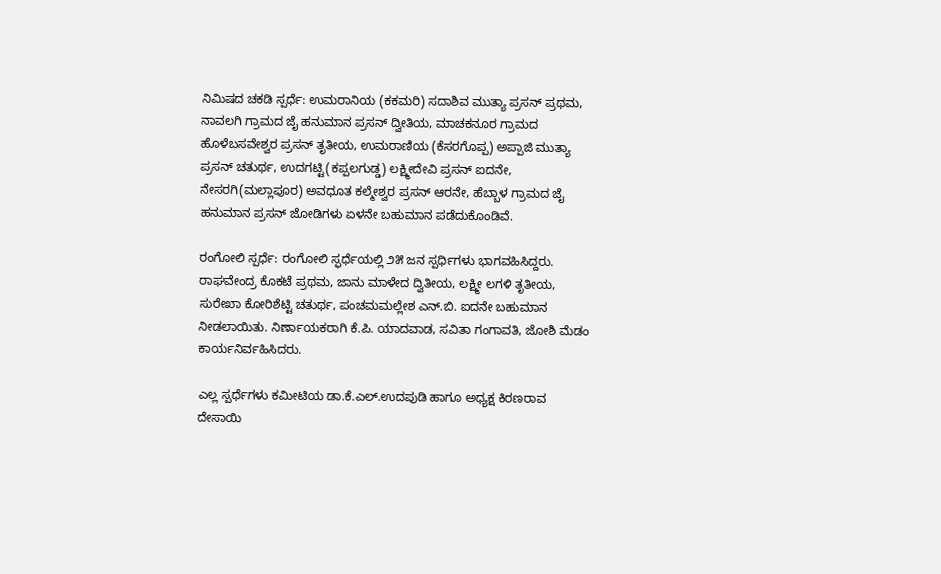ನಿಮಿಷದ ಚಕಡಿ ಸ್ಪರ್ಧೆ: ಉಮರಾನಿಯ (ಕಕಮರಿ) ಸದಾಶಿವ ಮುತ್ಯಾ ಪ್ರಸನ್ ಪ್ರಥಮ, ನಾವಲಗಿ ಗ್ರಾಮದ ಜೈ ಹನುಮಾನ ಪ್ರಸನ್ ದ್ವೀತಿಯ, ಮಾಚಕನೂರ ಗ್ರಾಮದ ಹೊಳೆಬಸವೇಶ್ವರ ಪ್ರಸನ್ ತೃತೀಯ, ಉಮರಾಣಿಯ (ಕೆಸರಗೊಪ್ಪ) ಅಪ್ಪಾಜಿ ಮುತ್ಯಾ ಪ್ರಸನ್ ಚತುರ್ಥ, ಉದಗಟ್ಟಿ(ಕಪ್ಪಲಗುಡ್ಡ) ಲಕ್ಷ್ಮೀದೇವಿ ಪ್ರಸನ್ ಐದನೇ, ನೇಸರಗಿ(ಮಲ್ಲಾಪೂರ) ಅವಧೂತ ಕಲ್ಮೇಶ್ವರ ಪ್ರಸನ್ ಆರನೇ, ಹೆಬ್ಬಾಳ ಗ್ರಾಮದ ಜೈ ಹನುಮಾನ ಪ್ರಸನ್ ಜೋಡಿಗಳು ಏಳನೇ ಬಹುಮಾನ ಪಡೆದುಕೊಂಡಿವೆ.

ರಂಗೋಲಿ ಸ್ಪರ್ಧೆ: ರಂಗೋಲಿ ಸ್ಫರ್ಧೆಯಲ್ಲಿ ೨೫ ಜನ ಸ್ಪರ್ಧಿಗಳು ಭಾಗವಹಿಸಿದ್ದರು. ರಾಘವೇಂದ್ರ ಕೊಕಟೆ ಪ್ರಥಮ, ಜಾನು ಮಾಳೇದ ದ್ವಿತೀಯ, ಲಕ್ಷ್ಮೀ ಲಗಳಿ ತೃತೀಯ, ಸುರೇಖಾ ಕೋರಿಶೆಟ್ಟಿ ಚತುರ್ಥ, ಪಂಚಮಮಲ್ಲೇಶ ಎನ್.ಬಿ. ಐದನೇ ಬಹುಮಾನ ನೀಡಲಾಯಿತು. ನಿರ್ಣಾಯಕರಾಗಿ ಕೆ.ಪಿ. ಯಾದವಾಡ, ಸವಿತಾ ಗಂಗಾವತಿ, ಜೋಶಿ ಮೆಡಂ ಕಾರ್ಯನಿರ್ವಹಿಸಿದರು.

ಎಲ್ಲ ಸ್ಪರ್ಧೆಗಳು ಕಮೀಟಿಯ ಡಾ.ಕೆ.ಎಲ್.ಉದಪುಡಿ ಹಾಗೂ ಅಧ್ಯಕ್ಷ ಕಿರಣರಾವ ದೇಸಾಯಿ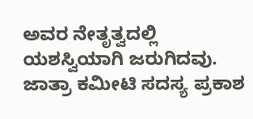ಅವರ ನೇತೃತ್ವದಲ್ಲಿ ಯಶಸ್ವಿಯಾಗಿ ಜರುಗಿದವು. ಜಾತ್ರಾ ಕಮೀಟಿ ಸದಸ್ಯ ಪ್ರಕಾಶ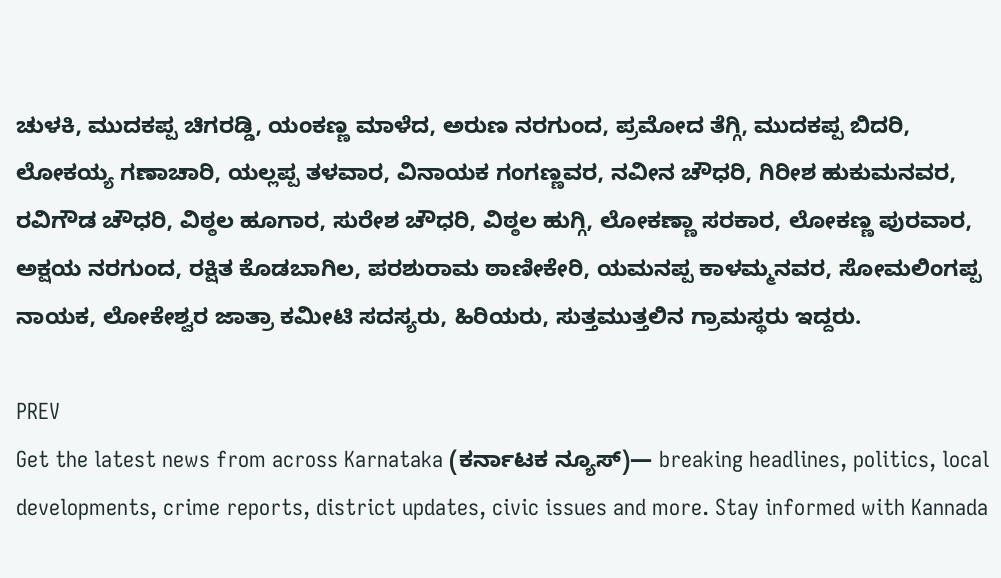ಚುಳಕಿ, ಮುದಕಪ್ಪ ಚಿಗರಡ್ಡಿ, ಯಂಕಣ್ಣ ಮಾಳೆದ, ಅರುಣ ನರಗುಂದ, ಪ್ರಮೋದ ತೆಗ್ಗಿ, ಮುದಕಪ್ಪ ಬಿದರಿ, ಲೋಕಯ್ಯ ಗಣಾಚಾರಿ, ಯಲ್ಲಪ್ಪ ತಳವಾರ, ವಿನಾಯಕ ಗಂಗಣ್ಣವರ, ನವೀನ ಚೌಧರಿ, ಗಿರೀಶ ಹುಕುಮನವರ, ರವಿಗೌಡ ಚೌಧರಿ, ವಿಠ್ಠಲ ಹೂಗಾರ, ಸುರೇಶ ಚೌಧರಿ, ವಿಠ್ಠಲ ಹುಗ್ಗಿ, ಲೋಕಣ್ಣಾ ಸರಕಾರ, ಲೋಕಣ್ಣ ಪುರವಾರ, ಅಕ್ಷಯ ನರಗುಂದ, ರಕ್ಷಿತ ಕೊಡಬಾಗಿಲ, ಪರಶುರಾಮ ಠಾಣೀಕೇರಿ, ಯಮನಪ್ಪ ಕಾಳಮ್ಮನವರ, ಸೋಮಲಿಂಗಪ್ಪ ನಾಯಕ, ಲೋಕೇಶ್ವರ ಜಾತ್ರಾ ಕಮೀಟಿ ಸದಸ್ಯರು, ಹಿರಿಯರು, ಸುತ್ತಮುತ್ತಲಿನ ಗ್ರಾಮಸ್ಥರು ಇದ್ದರು.

PREV
Get the latest news from across Karnataka (ಕರ್ನಾಟಕ ನ್ಯೂಸ್)— breaking headlines, politics, local developments, crime reports, district updates, civic issues and more. Stay informed with Kannada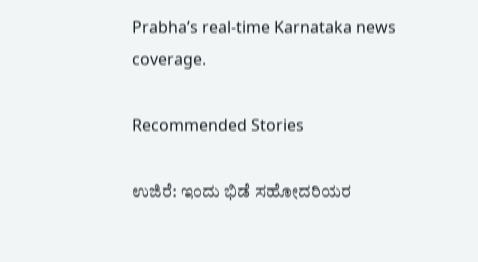Prabha’s real‑time Karnataka news coverage.

Recommended Stories

ಉಜಿರೆ: ಇಂದು ಭಿಡೆ ಸಹೋದರಿಯರ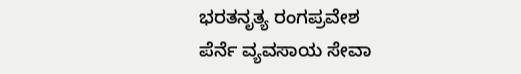ಭರತನೃತ್ಯ ರಂಗಪ್ರವೇಶ
ಪೆರ್ನೆ ವ್ಯವಸಾಯ ಸೇವಾ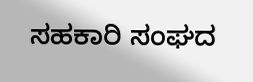ಸಹಕಾರಿ ಸಂಘದ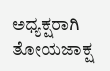ಅಧ್ಯಕ್ಷರಾಗಿ ತೋಯಜಾಕ್ಷ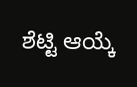ಶೆಟ್ಟಿ ಆಯ್ಕೆ